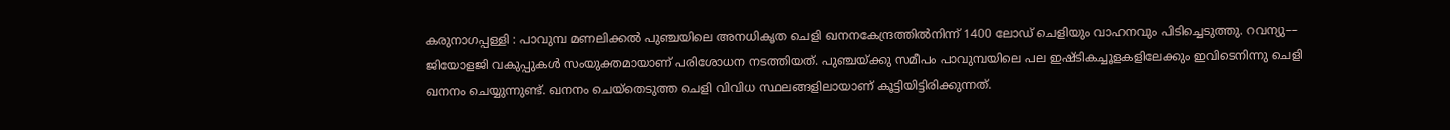കരുനാഗപ്പള്ളി : പാവുമ്പ മണലിക്കൽ പുഞ്ചയിലെ അനധികൃത ചെളി ഖനനകേന്ദ്രത്തിൽനിന്ന് 1400 ലോഡ് ചെളിയും വാഹനവും പിടിച്ചെടുത്തു. റവന്യു–– ജിയോളജി വകുപ്പുകൾ സംയുക്തമായാണ് പരിശോധന നടത്തിയത്. പുഞ്ചയ്ക്കു സമീപം പാവുമ്പയിലെ പല ഇഷ്ടികച്ചൂളകളിലേക്കും ഇവിടെനിന്നു ചെളി ഖനനം ചെയ്യുന്നുണ്ട്. ഖനനം ചെയ്തെടുത്ത ചെളി വിവിധ സ്ഥലങ്ങളിലായാണ് കൂട്ടിയിട്ടിരിക്കുന്നത്.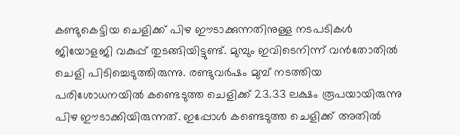കണ്ടുകെട്ടിയ ചെളിക്ക് പിഴ ഈടാക്കുന്നതിനുള്ള നടപടികൾ ജിയോളജി വകുപ്പ് തുടങ്ങിയിട്ടുണ്ട്. മുമ്പും ഇവിടെനിന്ന് വൻതോതിൽ ചെളി പിടിച്ചെടുത്തിരുന്നു. രണ്ടുവർഷം മുമ്പ് നടത്തിയ പരിശോധനയിൽ കണ്ടെടുത്ത ചെളിക്ക് 23.33 ലക്ഷം രൂപയായിരുന്നു പിഴ ഈടാക്കിയിരുന്നത്. ഇപ്പോൾ കണ്ടെടുത്ത ചെളിക്ക് അതിൽ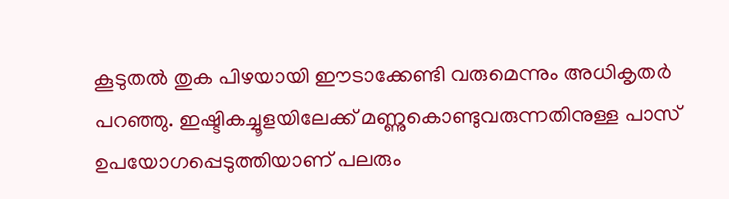കൂടുതൽ തുക പിഴയായി ഈടാക്കേണ്ടി വരുമെന്നും അധികൃതർ പറഞ്ഞു. ഇഷ്ടികച്ചൂളയിലേക്ക് മണ്ണുകൊണ്ടുവരുന്നതിനുള്ള പാസ് ഉപയോഗപ്പെടുത്തിയാണ് പലരും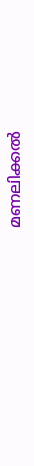മണലിക്കൽ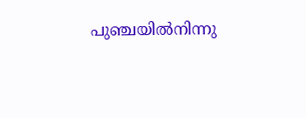പുഞ്ചയിൽനിന്നു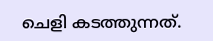ചെളി കടത്തുന്നത്.